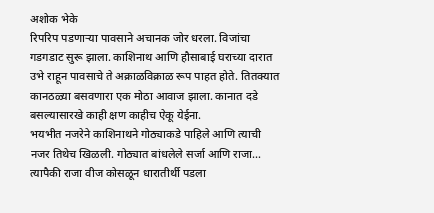अशोक भेके
रिपरिप पडणाऱ्या पावसाने अचानक जोर धरला. विजांचा गडगडाट सुरू झाला. काशिनाथ आणि हौसाबाई घराच्या दारात उभे राहून पावसाचे ते अक्राळविक्राळ रूप पाहत होते. तितक्यात कानठळ्या बसवणारा एक मोठा आवाज झाला. कानात दडे बसल्यासारखे काही क्षण काहीच ऐकू येईना.
भयभीत नजरेने काशिनाथने गोठ्याकडे पाहिले आणि त्याची नजर तिथेच खिळली. गोठ्यात बांधलेले सर्जा आणि राजा… त्यापैकी राजा वीज कोसळून धारातीर्थी पडला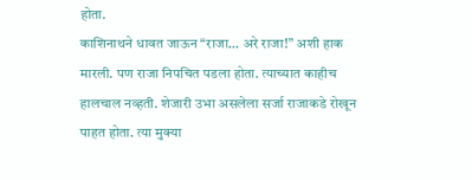होता.
काशिनाथने धावत जाऊन “राजा… अरे राजा!” अशी हाक मारली. पण राजा निपचित पडला होता. त्याच्यात काहीच हालचाल नव्हती. शेजारी उभा असलेला सर्जा राजाकडे रोखून पाहत होता. त्या मुक्या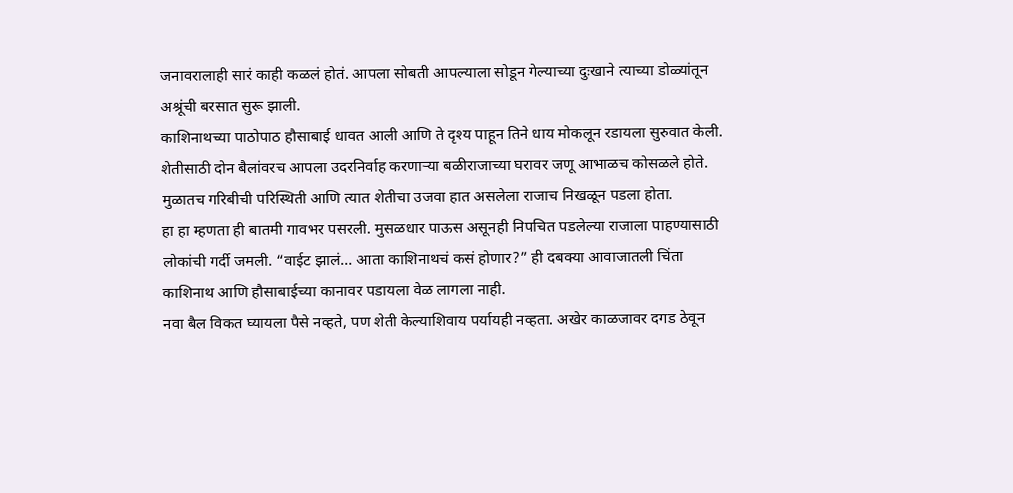जनावरालाही सारं काही कळलं होतं. आपला सोबती आपल्याला सोडून गेल्याच्या दुःखाने त्याच्या डोळ्यांतून अश्रूंची बरसात सुरू झाली.
काशिनाथच्या पाठोपाठ हौसाबाई धावत आली आणि ते दृश्य पाहून तिने धाय मोकलून रडायला सुरुवात केली. शेतीसाठी दोन बैलांवरच आपला उदरनिर्वाह करणाऱ्या बळीराजाच्या घरावर जणू आभाळच कोसळले होते. मुळातच गरिबीची परिस्थिती आणि त्यात शेतीचा उजवा हात असलेला राजाच निखळून पडला होता.
हा हा म्हणता ही बातमी गावभर पसरली. मुसळधार पाऊस असूनही निपचित पडलेल्या राजाला पाहण्यासाठी लोकांची गर्दी जमली. “वाईट झालं… आता काशिनाथचं कसं होणार?” ही दबक्या आवाजातली चिंता काशिनाथ आणि हौसाबाईच्या कानावर पडायला वेळ लागला नाही.
नवा बैल विकत घ्यायला पैसे नव्हते, पण शेती केल्याशिवाय पर्यायही नव्हता. अखेर काळजावर दगड ठेवून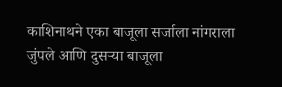काशिनाथने एका बाजूला सर्जाला नांगराला जुंपले आणि दुसऱ्या बाजूला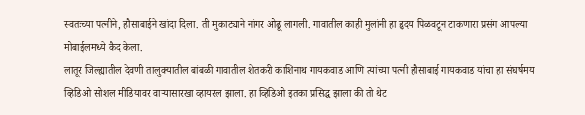स्वतःच्या पत्नीने, हौसाबाईने खांदा दिला. ती मुकाट्याने नांगर ओढू लागली. गावातील काही मुलांनी हा हृदय पिळवटून टाकणारा प्रसंग आपल्या मोबाईलमध्ये कैद केला.
लातूर जिल्ह्यातील देवणी तालुक्यातील बांबळी गावातील शेतकरी काशिनाथ गायकवाड आणि त्यांच्या पत्नी हौसाबाई गायकवाड यांचा हा संघर्षमय व्हिडिओ सोशल मीडियावर वाऱ्यासारखा व्हायरल झाला. हा व्हिडिओ इतका प्रसिद्ध झाला की तो थेट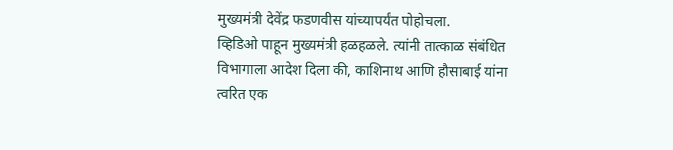मुख्यमंत्री देवेंद्र फडणवीस यांच्यापर्यंत पोहोचला.
व्हिडिओ पाहून मुख्यमंत्री हळहळले. त्यांनी तात्काळ संबंधित विभागाला आदेश दिला की, काशिनाथ आणि हौसाबाई यांना त्वरित एक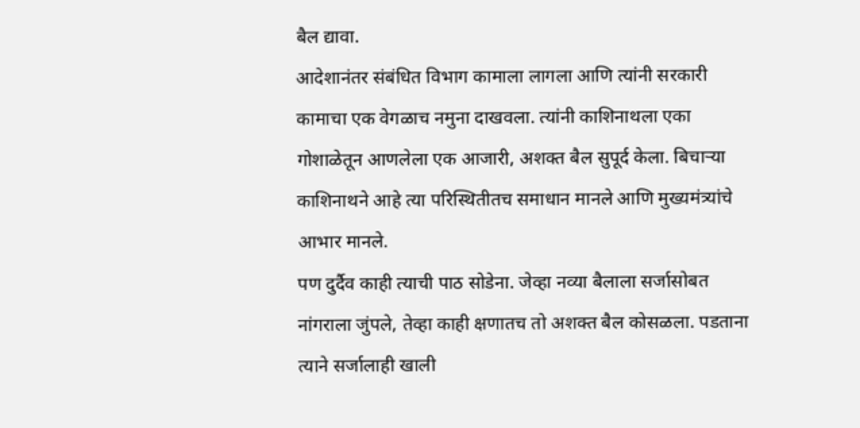बैल द्यावा.
आदेशानंतर संबंधित विभाग कामाला लागला आणि त्यांनी सरकारी कामाचा एक वेगळाच नमुना दाखवला. त्यांनी काशिनाथला एका गोशाळेतून आणलेला एक आजारी, अशक्त बैल सुपूर्द केला. बिचाऱ्या काशिनाथने आहे त्या परिस्थितीतच समाधान मानले आणि मुख्यमंत्र्यांचे आभार मानले.
पण दुर्दैव काही त्याची पाठ सोडेना. जेव्हा नव्या बैलाला सर्जासोबत नांगराला जुंपले, तेव्हा काही क्षणातच तो अशक्त बैल कोसळला. पडताना त्याने सर्जालाही खाली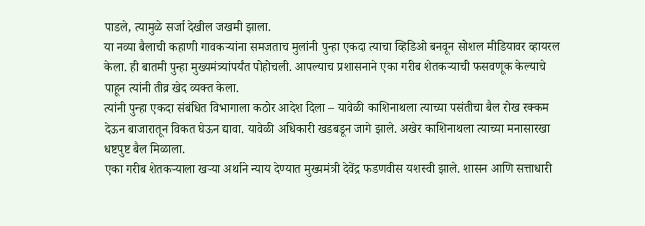पाडले, त्यामुळे सर्जा देखील जखमी झाला.
या नव्या बैलाची कहाणी गावकऱ्यांना समजताच मुलांनी पुन्हा एकदा त्याचा व्हिडिओ बनवून सोशल मीडियावर व्हायरल केला. ही बातमी पुन्हा मुख्यमंत्र्यांपर्यंत पोहोचली. आपल्याच प्रशासनाने एका गरीब शेतकऱ्याची फसवणूक केल्याचे पाहून त्यांनी तीव्र खेद व्यक्त केला.
त्यांनी पुन्हा एकदा संबंधित विभागाला कठोर आदेश दिला – यावेळी काशिनाथला त्याच्या पसंतीचा बैल रोख रक्कम देऊन बाजारातून विकत घेऊन द्यावा. यावेळी अधिकारी खडबडून जागे झाले. अखेर काशिनाथला त्याच्या मनासारखा धष्टपुष्ट बैल मिळाला.
एका गरीब शेतकऱ्याला खऱ्या अर्थाने न्याय देण्यात मुख्यमंत्री देवेंद्र फडणवीस यशस्वी झाले. शासन आणि सत्ताधारी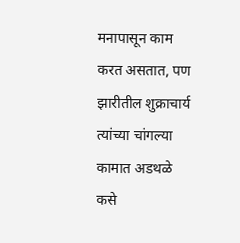मनापासून काम करत असतात, पण झारीतील शुक्राचार्य त्यांच्या चांगल्या कामात अडथळे कसे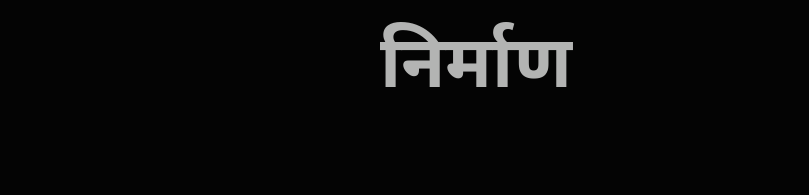निर्माण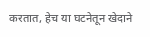करतात, हेच या घटनेतून खेदाने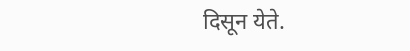दिसून येते.